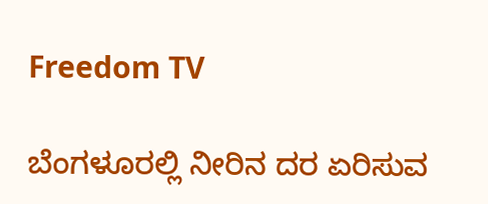Freedom TV

ಬೆಂಗಳೂರಲ್ಲಿ ನೀರಿನ ದರ ಏರಿಸುವ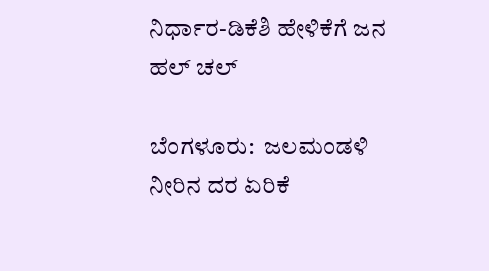ನಿರ್ಧಾರ-ಡಿಕೆಶಿ ಹೇಳಿಕೆಗೆ ಜನ ಹಲ್ ಚಲ್

ಬೆಂಗಳೂರು:  ಜಲಮಂಡಳಿ ನೀರಿನ ದರ ಏರಿಕೆ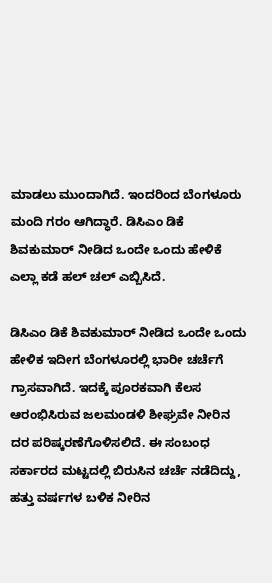ಮಾಡಲು ಮುಂದಾಗಿದೆ. ಇಂದರಿಂದ ಬೆಂಗಳೂರು ಮಂದಿ ಗರಂ ಆಗಿದ್ಧಾರೆ. ಡಿಸಿಎಂ ಡಿಕೆ ಶಿವಕುಮಾರ್ ನೀಡಿದ ಒಂದೇ ಒಂದು ಹೇಳಿಕೆ ಎಲ್ಲಾ ಕಡೆ ಹಲ್ ಚಲ್ ಎಬ್ಬಿಸಿದೆ.

ಡಿಸಿಎಂ ಡಿಕೆ ಶಿವಕುಮಾರ್ ನೀಡಿದ ಒಂದೇ ಒಂದು ಹೇಳಿಕ ಇದೀಗ ಬೆಂಗಳೂರಲ್ಲಿ ಭಾರೀ ಚರ್ಚೆಗೆ ಗ್ರಾಸವಾಗಿದೆ. ಇದಕ್ಕೆ ಪೂರಕವಾಗಿ ಕೆಲಸ ಆರಂಭಿಸಿರುವ ಜಲಮಂಡಳಿ ಶೀಘ್ರವೇ ನೀರಿನ ದರ ಪರಿಷ್ಕರಣೆಗೊಳಿಸಲಿದೆ. ಈ ಸಂಬಂಧ ಸರ್ಕಾರದ ಮಟ್ಟದಲ್ಲಿ ಬಿರುಸಿನ ಚರ್ಚೆ ನಡೆದಿದ್ದು, ಹತ್ತು ವರ್ಷಗಳ ಬಳಿಕ ನೀರಿನ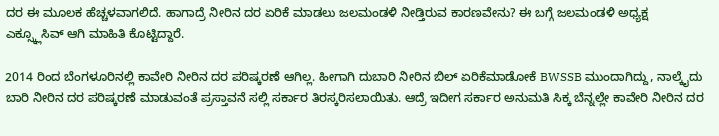ದರ ಈ ಮೂಲಕ ಹೆಚ್ಚಳವಾಗಲಿದೆ. ಹಾಗಾದ್ರೆ ನೀರಿನ ದರ ಏರಿಕೆ ಮಾಡಲು ಜಲಮಂಡಳಿ ನೀಡ್ತಿರುವ ಕಾರಣವೇನು? ಈ ಬಗ್ಗೆ ಜಲಮಂಡಳಿ ಅಧ್ಯಕ್ಷ ಎಕ್ಸ್ಕ್ಲೂಸಿವ್ ಆಗಿ ಮಾಹಿತಿ ಕೊಟ್ಟಿದ್ದಾರೆ.

2014 ರಿಂದ ಬೆಂಗಳೂರಿನಲ್ಲಿ ಕಾವೇರಿ ನೀರಿನ‌ ದರ ಪರಿಷ್ಕರಣೆ ಆಗಿಲ್ಲ. ಹೀಗಾಗಿ ದುಬಾರಿ ನೀರಿನ ಬಿಲ್ ಏರಿಕೆಮಾಡೋಕೆ BWSSB ಮುಂದಾಗಿದ್ದು, ನಾಲ್ಕೈದು ಬಾರಿ ನೀರಿನ ದರ ಪರಿಷ್ಕರಣೆ ಮಾಡುವಂತೆ ಪ್ರಸ್ತಾವನೆ ಸಲ್ಲಿ ಸರ್ಕಾರ ತಿರಸ್ಕರಿಸಲಾಯಿತು. ಆದ್ರೆ ಇದೀಗ ಸರ್ಕಾರ ಅನುಮತಿ ಸಿಕ್ಕ ಬೆನ್ನಲ್ಲೇ ಕಾವೇರಿ ನೀರಿನ ದರ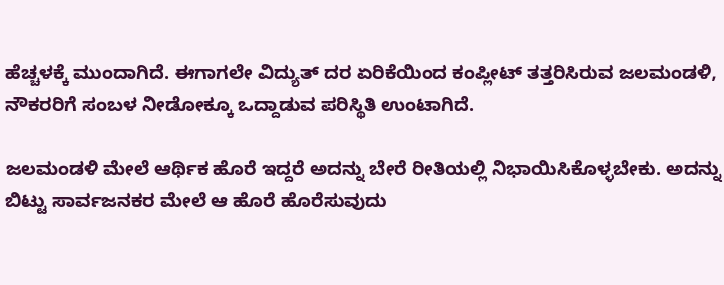ಹೆಚ್ಚಳಕ್ಕೆ ಮುಂದಾಗಿದೆ. ಈಗಾಗಲೇ ವಿದ್ಯುತ್ ದರ ಏರಿಕೆಯಿಂದ ಕಂಪ್ಲೀಟ್ ತತ್ತರಿಸಿರುವ ಜಲಮಂಡಳಿ, ನೌಕರರಿಗೆ ಸಂಬಳ ನೀಡೋಕ್ಕೂ ಒದ್ದಾಡುವ ಪರಿಸ್ಥಿತಿ ಉಂಟಾಗಿದೆ.

ಜಲಮಂಡಳಿ ಮೇಲೆ ಆರ್ಥಿಕ ಹೊರೆ ಇದ್ದರೆ ಅದನ್ನು ಬೇರೆ ರೀತಿಯಲ್ಲಿ ನಿಭಾಯಿಸಿಕೊಳ್ಳಬೇಕು. ಅದನ್ನು ಬಿಟ್ಟು ಸಾರ್ವಜನಕರ ಮೇಲೆ ಆ ಹೊರೆ ಹೊರೆಸುವುದು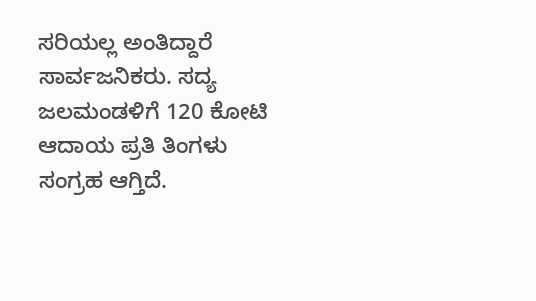ಸರಿಯಲ್ಲ ಅಂತಿದ್ದಾರೆ ಸಾರ್ವಜನಿಕರು. ಸದ್ಯ ಜಲಮಂಡಳಿಗೆ 120 ಕೋಟಿ ಆದಾಯ ಪ್ರತಿ ತಿಂಗಳು ಸಂಗ್ರಹ ಆಗ್ತಿದೆ.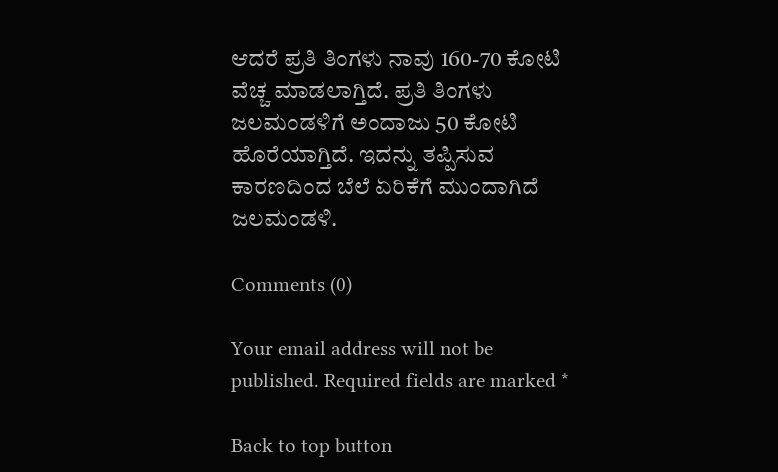ಆದರೆ ಪ್ರತಿ ತಿಂಗಳು ನಾವು 160-70 ಕೋಟಿ ವೆಚ್ಚ ಮಾಡಲಾಗ್ತಿದೆ. ಪ್ರತಿ ತಿಂಗಳು ಜಲಮಂಡಳಿಗೆ ಅಂದಾಜು 50 ಕೋಟಿ ಹೊರೆಯಾಗ್ತಿದೆ. ಇದನ್ನು ತಪ್ಪಿಸುವ ಕಾರಣದಿಂದ ಬೆಲೆ ಏರಿಕೆಗೆ ಮುಂದಾಗಿದೆ ಜಲಮಂಡಳಿ.

Comments (0)

Your email address will not be published. Required fields are marked *

Back to top button